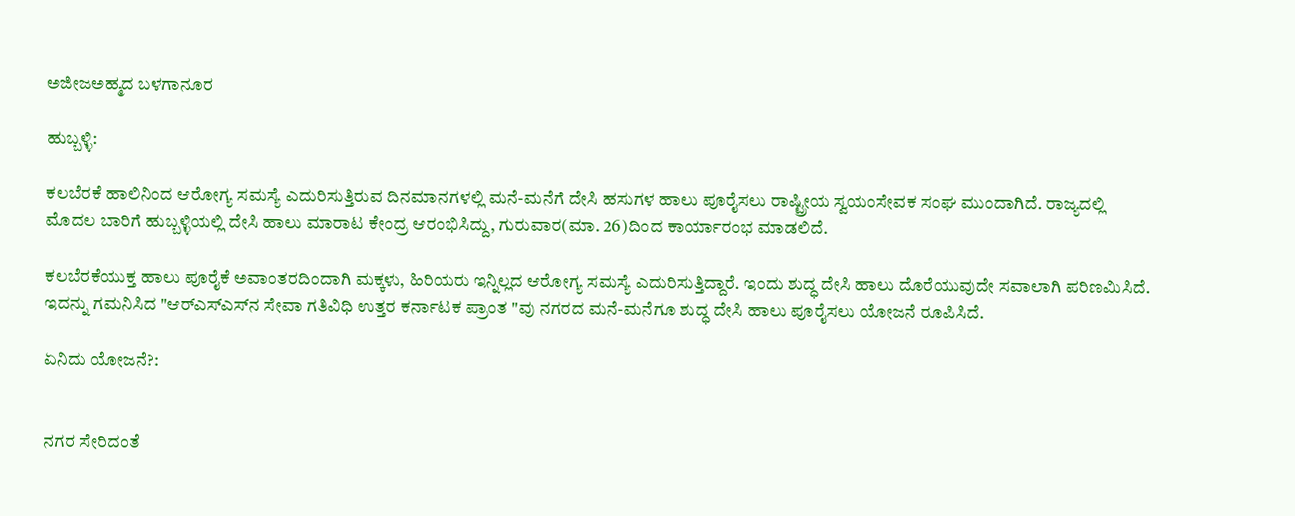ಅಜೀಜಅಹ್ಮದ ಬಳಗಾನೂರ

ಹುಬ್ಬಳ್ಳಿ:

ಕಲಬೆರಕೆ ಹಾಲಿನಿಂದ ಆರೋಗ್ಯ ಸಮಸ್ಯೆ ಎದುರಿಸುತ್ತಿರುವ ದಿನಮಾನಗಳಲ್ಲಿ ಮನೆ-ಮನೆಗೆ ದೇಸಿ ಹಸುಗಳ ಹಾಲು ಪೂರೈಸಲು ರಾಷ್ಟ್ರೀಯ ಸ್ವಯಂಸೇವಕ ಸಂಘ ಮುಂದಾಗಿದೆ. ರಾಜ್ಯದಲ್ಲಿ ಮೊದಲ ಬಾರಿಗೆ ಹುಬ್ಬಳ್ಳಿಯಲ್ಲಿ ದೇಸಿ ಹಾಲು ಮಾರಾಟ ಕೇಂದ್ರ ಆರಂಭಿಸಿದ್ದು, ಗುರುವಾರ(ಮಾ. 26)ದಿಂದ ಕಾರ್ಯಾರಂಭ ಮಾಡಲಿದೆ.

ಕಲಬೆರಕೆಯುಕ್ತ ಹಾಲು ಪೂರೈಕೆ ಅವಾಂತರದಿಂದಾಗಿ ಮಕ್ಕಳು, ಹಿರಿಯರು ಇನ್ನಿಲ್ಲದ ಆರೋಗ್ಯ ಸಮಸ್ಯೆ ಎದುರಿಸುತ್ತಿದ್ದಾರೆ. ಇಂದು ಶುದ್ಧ ದೇಸಿ ಹಾಲು ದೊರೆಯುವುದೇ ಸವಾಲಾಗಿ ಪರಿಣಮಿಸಿದೆ. ಇದನ್ನು ಗಮನಿಸಿದ "ಆರ್‌ಎಸ್‌ಎಸ್‌ನ ಸೇವಾ ಗತಿವಿಧಿ ಉತ್ತರ ಕರ್ನಾಟಕ ಪ್ರಾಂತ "ವು ನಗರದ ಮನೆ-ಮನೆಗೂ ಶುದ್ಧ ದೇಸಿ ಹಾಲು ಪೂರೈಸಲು ಯೋಜನೆ ರೂಪಿಸಿದೆ.

ಏನಿದು ಯೋಜನೆ?:


ನಗರ ಸೇರಿದಂತೆ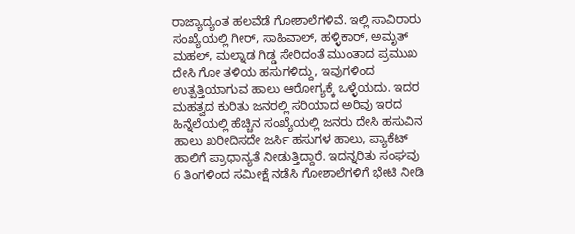ರಾಜ್ಯಾದ್ಯಂತ ಹಲವೆಡೆ ಗೋಶಾಲೆಗಳಿವೆ. ಇಲ್ಲಿ ಸಾವಿರಾರು ಸಂಖ್ಯೆಯಲ್ಲಿ ಗೀರ್, ಸಾಹಿವಾಲ್, ಹಳ್ಳಿಕಾರ್, ಅಮೃತ್‌ ಮಹಲ್‌, ಮಲ್ನಾಡ ಗಿಡ್ಡ ಸೇರಿದಂತೆ ಮುಂತಾದ ಪ್ರಮುಖ ದೇಸಿ ಗೋ ತಳಿಯ ಹಸುಗಳಿದ್ದು, ಇವುಗಳಿಂದ ಉತ್ಪತ್ತಿಯಾಗುವ ಹಾಲು ಆರೋಗ್ಯಕ್ಕೆ ಒಳ್ಳೆಯದು. ಇದರ ಮಹತ್ವದ ಕುರಿತು ಜನರಲ್ಲಿ ಸರಿಯಾದ ಅರಿವು ಇರದ ಹಿನ್ನೆಲೆಯಲ್ಲಿ ಹೆಚ್ಚಿನ ಸಂಖ್ಯೆಯಲ್ಲಿ ಜನರು ದೇಸಿ ಹಸುವಿನ ಹಾಲು ಖರೀದಿಸದೇ ಜರ್ಸಿ ಹಸುಗಳ ಹಾಲು, ಪ್ಯಾಕೆಟ್‌ ಹಾಲಿಗೆ ಪ್ರಾಧಾನ್ಯತೆ ನೀಡುತ್ತಿದ್ದಾರೆ. ಇದನ್ನರಿತು ಸಂಘವು 6 ತಿಂಗಳಿಂದ ಸಮೀಕ್ಷೆ ನಡೆಸಿ ಗೋಶಾಲೆಗಳಿಗೆ ಭೇಟಿ ನೀಡಿ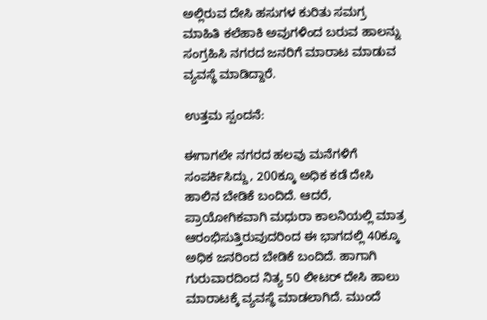ಅಲ್ಲಿರುವ ದೇಸಿ ಹಸುಗಳ ಕುರಿತು ಸಮಗ್ರ ಮಾಹಿತಿ ಕಲೆಹಾಕಿ ಅವುಗಳಿಂದ ಬರುವ ಹಾಲನ್ನು ಸಂಗ್ರಹಿಸಿ ನಗರದ ಜನರಿಗೆ ಮಾರಾಟ ಮಾಡುವ ವ್ಯವಸ್ಥೆ ಮಾಡಿದ್ದಾರೆ.

ಉತ್ತಮ ಸ್ಪಂದನೆ:

ಈಗಾಗಲೇ ನಗರದ ಹಲವು ಮನೆಗಳಿಗೆ ಸಂಪರ್ಕಿಸಿದ್ದು, 200ಕ್ಕೂ ಅಧಿಕ ಕಡೆ ದೇಸಿ ಹಾಲಿನ ಬೇಡಿಕೆ ಬಂದಿದೆ. ಆದರೆ, ಪ್ರಾಯೋಗಿಕವಾಗಿ ಮಧುರಾ ಕಾಲನಿಯಲ್ಲಿ ಮಾತ್ರ ಆರಂಭಿಸುತ್ತಿರುವುದರಿಂದ ಈ ಭಾಗದಲ್ಲಿ 40ಕ್ಕೂ ಅಧಿಕ ಜನರಿಂದ ಬೇಡಿಕೆ ಬಂದಿದೆ. ಹಾಗಾಗಿ ಗುರುವಾರದಿಂದ ನಿತ್ಯ 50 ಲೀಟರ್‌ ದೇಸಿ ಹಾಲು ಮಾರಾಟಕ್ಕೆ ವ್ಯವಸ್ಥೆ ಮಾಡಲಾಗಿದೆ. ಮುಂದೆ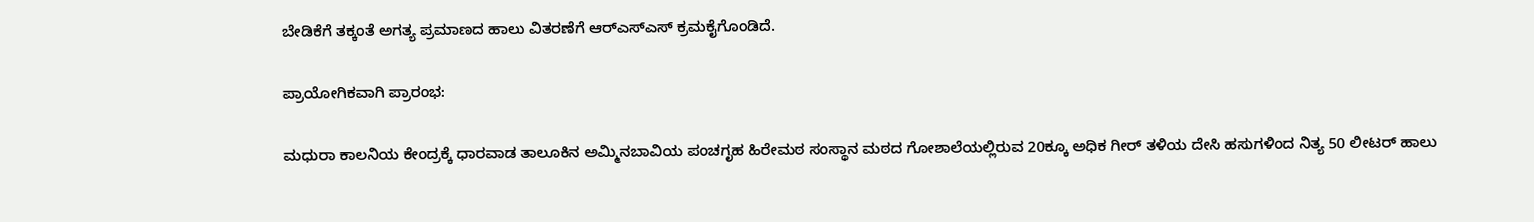ಬೇಡಿಕೆಗೆ ತಕ್ಕಂತೆ ಅಗತ್ಯ ಪ್ರಮಾಣದ ಹಾಲು ವಿತರಣೆಗೆ ಆರ್‌ಎಸ್‌ಎಸ್‌ ಕ್ರಮಕೈಗೊಂಡಿದೆ.

ಪ್ರಾಯೋಗಿಕವಾಗಿ ಪ್ರಾರಂಭ:

ಮಧುರಾ ಕಾಲನಿಯ ಕೇಂದ್ರಕ್ಕೆ ಧಾರವಾಡ ತಾಲೂಕಿನ ಅಮ್ಮಿನಬಾವಿಯ ಪಂಚಗೃಹ ಹಿರೇಮಠ ಸಂಸ್ಥಾನ ಮಠದ ಗೋಶಾಲೆಯಲ್ಲಿರುವ 20ಕ್ಕೂ ಅಧಿಕ ಗೀರ್‌ ತಳಿಯ ದೇಸಿ ಹಸುಗಳಿಂದ ನಿತ್ಯ 50 ಲೀಟರ್‌ ಹಾಲು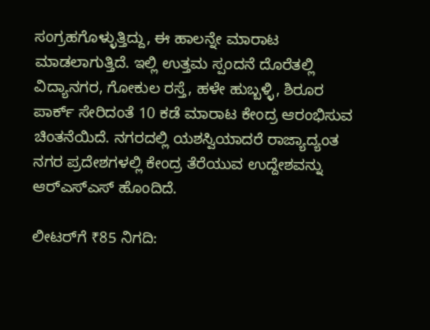ಸಂಗ್ರಹಗೊಳ್ಳುತ್ತಿದ್ದು, ಈ ಹಾಲನ್ನೇ ಮಾರಾಟ ಮಾಡಲಾಗುತ್ತಿದೆ. ಇಲ್ಲಿ ಉತ್ತಮ ಸ್ಪಂದನೆ ದೊರೆತಲ್ಲಿ ವಿದ್ಯಾನಗರ, ಗೋಕುಲ ರಸ್ತೆ, ಹಳೇ ಹುಬ್ಬಳ್ಳಿ, ಶಿರೂರ ಪಾರ್ಕ್‌ ಸೇರಿದಂತೆ 10 ಕಡೆ ಮಾರಾಟ ಕೇಂದ್ರ ಆರಂಭಿಸುವ ಚಿಂತನೆಯಿದೆ. ನಗರದಲ್ಲಿ ಯಶಸ್ವಿಯಾದರೆ ರಾಜ್ಯಾದ್ಯಂತ ನಗರ ಪ್ರದೇಶಗಳಲ್ಲಿ ಕೇಂದ್ರ ತೆರೆಯುವ ಉದ್ದೇಶವನ್ನು ಆರ್‌ಎಸ್‌ಎಸ್‌ ಹೊಂದಿದೆ.

ಲೀಟರ್‌ಗೆ ₹85 ನಿಗದಿ: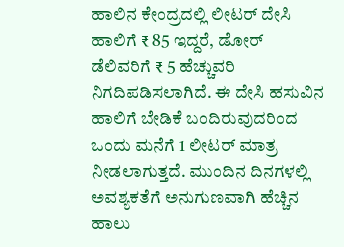ಹಾಲಿನ ಕೇಂದ್ರದಲ್ಲಿ ಲೀಟರ್‌ ದೇಸಿ ಹಾಲಿಗೆ ₹ 85 ಇದ್ದರೆ, ಡೋರ್‌ ಡೆಲಿವರಿಗೆ ₹ 5 ಹೆಚ್ಚುವರಿ ನಿಗದಿಪಡಿಸಲಾಗಿದೆ. ಈ ದೇಸಿ ಹಸುವಿನ ಹಾಲಿಗೆ ಬೇಡಿಕೆ ಬಂದಿರುವುದರಿಂದ ಒಂದು ಮನೆಗೆ 1 ಲೀಟರ್‌ ಮಾತ್ರ ನೀಡಲಾಗುತ್ತದೆ. ಮುಂದಿನ ದಿನಗಳಲ್ಲಿ ಅವಶ್ಯಕತೆಗೆ ಅನುಗುಣವಾಗಿ ಹೆಚ್ಚಿನ ಹಾಲು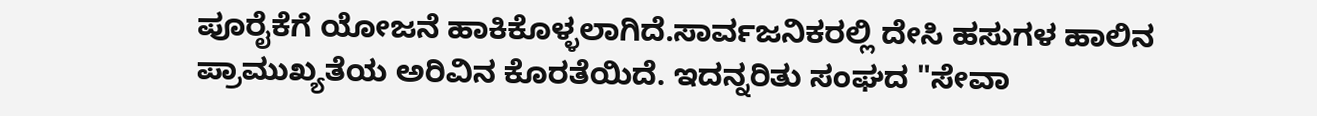ಪೂರೈಕೆಗೆ ಯೋಜನೆ ಹಾಕಿಕೊಳ್ಳಲಾಗಿದೆ.ಸಾರ್ವಜನಿಕರಲ್ಲಿ ದೇಸಿ ಹಸುಗಳ ಹಾಲಿನ ಪ್ರಾಮುಖ್ಯತೆಯ ಅರಿವಿನ ಕೊರತೆಯಿದೆ. ಇದನ್ನರಿತು ಸಂಘದ "ಸೇವಾ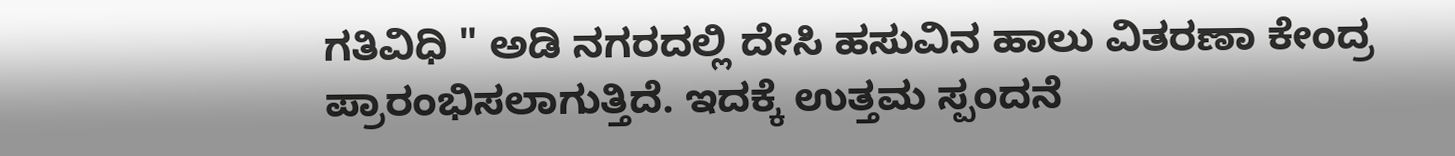ಗತಿವಿಧಿ " ಅಡಿ ನಗರದಲ್ಲಿ ದೇಸಿ ಹಸುವಿನ ಹಾಲು ವಿತರಣಾ ಕೇಂದ್ರ ಪ್ರಾರಂಭಿಸಲಾಗುತ್ತಿದೆ. ಇದಕ್ಕೆ ಉತ್ತಮ ಸ್ಪಂದನೆ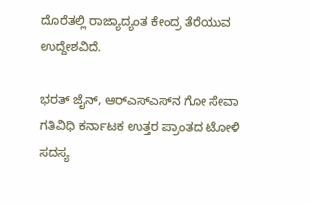ದೊರೆತಲ್ಲಿ ರಾಜ್ಯಾದ್ಯಂತ ಕೇಂದ್ರ ತೆರೆಯುವ ಉದ್ದೇಶವಿದೆ.

ಭರತ್‌ ಜೈನ್‌, ಆರ್‌ಎಸ್‌ಎಸ್‌ನ ಗೋ ಸೇವಾ ಗತಿವಿಧಿ ಕರ್ನಾಟಕ ಉತ್ತರ ಪ್ರಾಂತದ ಟೋಳಿ ಸದಸ್ಯ